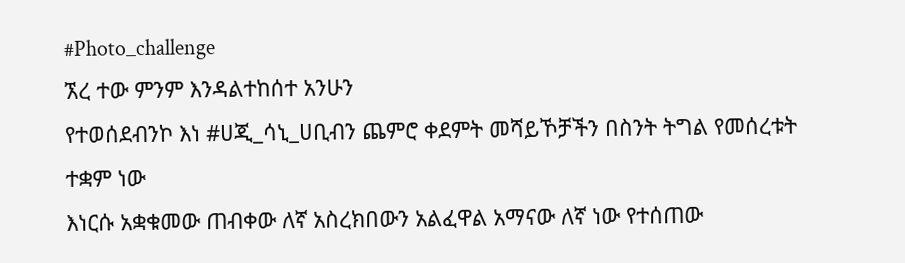#Photo_challenge
ኧረ ተው ምንም እንዳልተከሰተ አንሁን
የተወሰደብንኮ እነ #ሀጂ_ሳኒ_ሀቢብን ጨምሮ ቀደምት መሻይኾቻችን በስንት ትግል የመሰረቱት ተቋም ነው
እነርሱ አቋቁመው ጠብቀው ለኛ አስረክበውን አልፈዋል አማናው ለኛ ነው የተሰጠው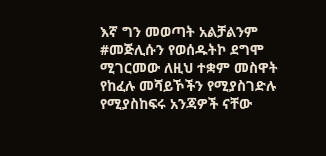እኛ ግን መወጣት አልቻልንም
#መጅሊሱን የወሰዱትኮ ደግሞ ሚገርመው ለዚህ ተቋም መስዋት የከፈሉ መሻይኾችን የሚያስገድሉ የሚያስከፍሩ አንጃዎች ናቸው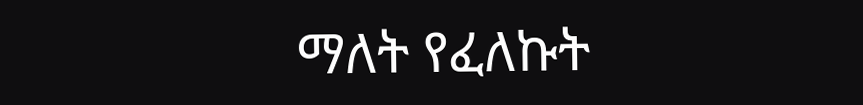ማለት የፈለኩት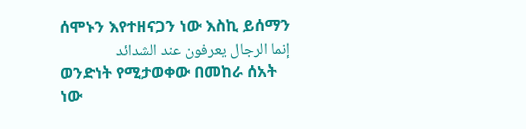ሰሞኑን እየተዘናጋን ነው እስኪ ይሰማን
إنما الرجال يعرفون عند الشدائد
ወንድነት የሚታወቀው በመከራ ሰአት ነው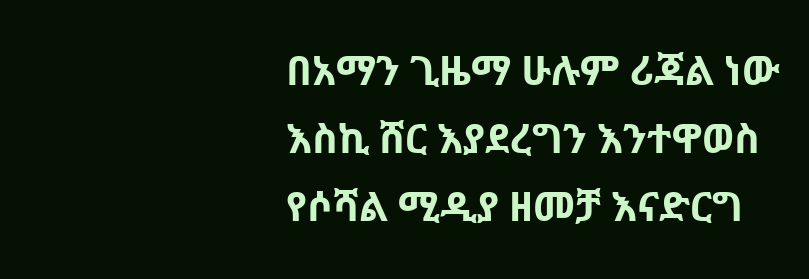በአማን ጊዜማ ሁሉም ሪጃል ነው
እስኪ ሸር እያደረግን እንተዋወስ የሶሻል ሚዲያ ዘመቻ እናድርግ